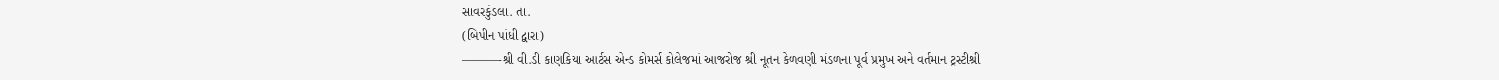સાવરકુંડલા. તા.
(બિપીન પાંધી દ્વારા)
———-શ્રી વી.ડી કાણકિયા આર્ટસ એન્ડ કોમર્સ કોલેજમાં આજરોજ શ્રી નૂતન કેળવણી મંડળના પૂર્વ પ્રમુખ અને વર્તમાન ટ્રસ્ટીશ્રી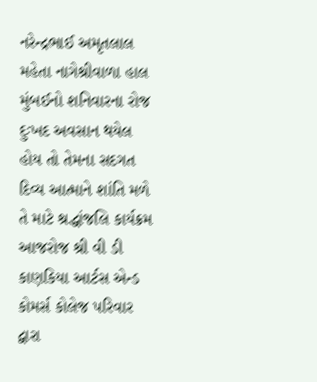નરેન્દ્રભાઈ અમૃતલાલ મહેતા નાગેશ્રીવાળા હાલ મુંબઈનો શનિવારના રોજ દુઃખદ અવસાન થયેલ હોય તો તેમના સદગત દિવ્ય આત્માને શાંતિ મળે તે માટે શ્રદ્ધાંજલિ કાર્યક્રમ આજરોજ શ્રી વી ડી કાણકિયા આર્ટસ એન્ડ કોમર્સ કોલેજ પરિવાર દ્વારા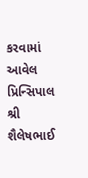કરવામાં આવેલ પ્રિન્સિપાલ શ્રી શૈલેષભાઈ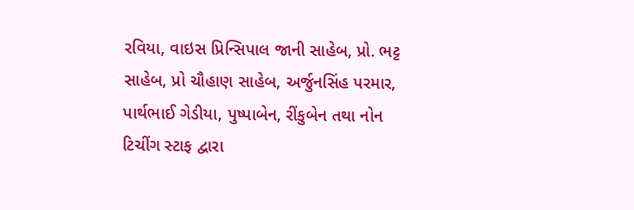રવિયા, વાઇસ પ્રિન્સિપાલ જાની સાહેબ, પ્રો. ભટ્ટ સાહેબ, પ્રો ચૌહાણ સાહેબ, અર્જુનસિંહ પરમાર, પાર્થભાઈ ગેડીયા, પુષ્પાબેન, રીંકુબેન તથા નોન ટિચીંગ સ્ટાફ દ્વારા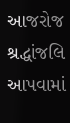આજરોજ શ્રદ્ધાંજલિ આપવામાં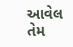આવેલ તેમ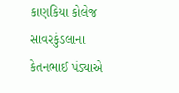કાણકિયા કોલેજ સાવરકુંડલાના કેતનભાઈ પંડ્યાએ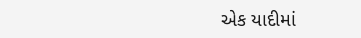એક યાદીમાં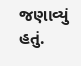જણાવ્યું હતું.